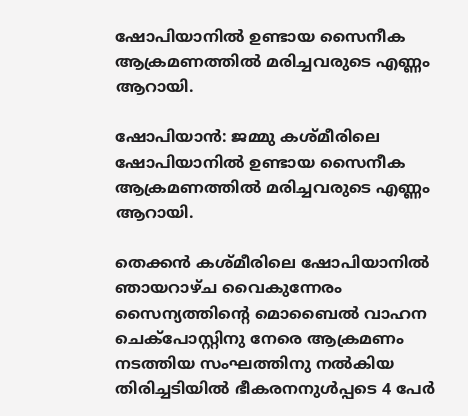ഷോപിയാനില്‍ ഉണ്ടായ സൈനീക ആക്രമണത്തില്‍ മരിച്ചവരുടെ എണ്ണം ആറായി.

ഷോപിയാന്‍: ജമ്മു കശ്മീരിലെ ഷോപിയാനില്‍ ഉണ്ടായ സൈനീക ആക്രമണത്തില്‍ മരിച്ചവരുടെ എണ്ണം ആറായി.

തെക്കൻ കശ്മീരിലെ ഷോപിയാനിൽ ഞായറാഴ്ച വൈകുന്നേരം സൈന്യത്തിന്‍റെ മൊബൈൽ വാഹന ചെക്പോസ്റ്റിനു നേരെ ആക്രമണം നടത്തിയ സംഘത്തിനു നല്‍കിയ തിരിച്ചടിയില്‍ ഭീകരനനുള്‍പ്പടെ 4 പേര്‍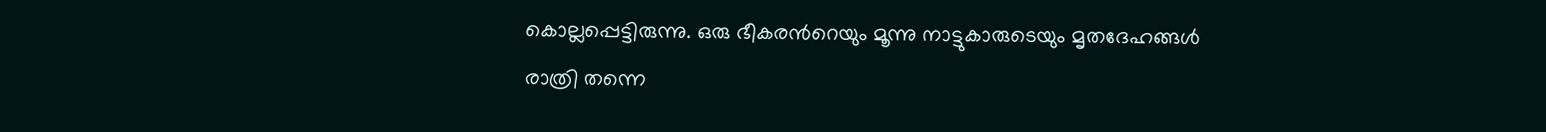കൊല്ലപ്പെട്ടിരുന്നു. ഒരു ഭീകരന്‍റെയും മൂന്നു നാട്ടുകാരുടെയും മൃതദേഹങ്ങൾ രാത്രി തന്നെ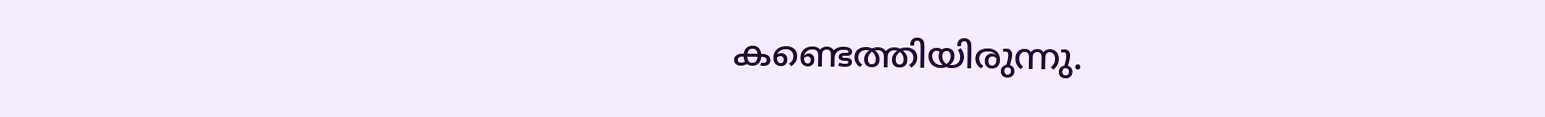കണ്ടെത്തിയിരുന്നു.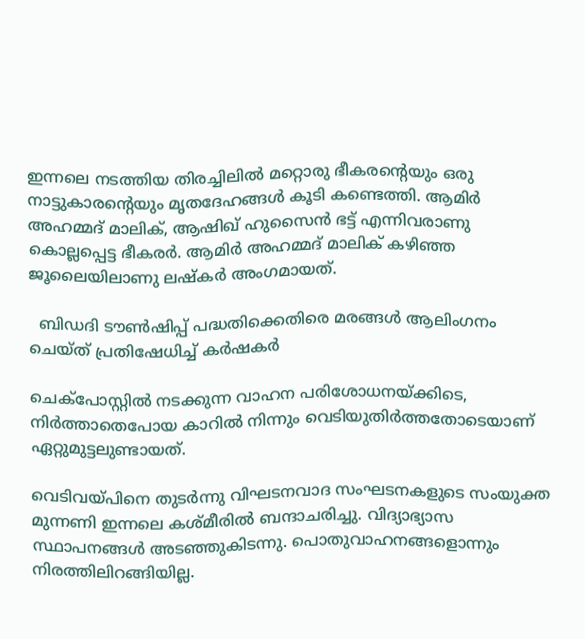ഇന്നലെ നടത്തിയ തിരച്ചിലിൽ മറ്റൊരു ഭീകരന്‍റെയും ഒരു നാട്ടുകാരന്‍റെയും മൃതദേഹങ്ങൾ കൂടി കണ്ടെത്തി. ആമിർ അഹമ്മദ് മാലിക്, ആഷിഖ് ഹുസൈൻ ഭട്ട് എന്നിവരാണു കൊല്ലപ്പെട്ട ഭീകരർ. ആമിർ അഹമ്മദ് മാലിക് കഴിഞ്ഞ ജൂലൈയിലാണു ലഷ്കർ അംഗമായത്.

  ബിഡദി ടൗൺഷിപ്പ് പദ്ധതിക്കെതിരെ മരങ്ങൾ ആലിംഗനം ചെയ്ത് പ്രതിഷേധിച്ച് കർഷകർ

ചെക്പോസ്റ്റില്‍ നടക്കുന്ന വാഹന പരിശോധനയ്ക്കിടെ, നിർത്താതെപോയ കാറില്‍ നിന്നും വെടിയുതിര്‍ത്തതോടെയാണ് ഏറ്റുമുട്ടലുണ്ടായത്.

വെടിവയ്പിനെ തുടർന്നു വിഘടനവാദ സംഘടനകളുടെ സംയുക്ത മുന്നണി ഇന്നലെ കശ്മീരിൽ ബന്ദാചരിച്ചു. വിദ്യാഭ്യാസ സ്ഥാപനങ്ങൾ അടഞ്ഞുകിടന്നു. പൊതുവാഹനങ്ങളൊന്നും നിരത്തിലിറങ്ങിയില്ല.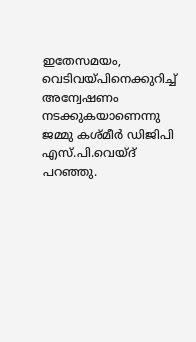ഇതേസമയം, വെടിവയ്പിനെക്കുറിച്ച് അന്വേഷണം നടക്കുകയാണെന്നു ജമ്മു കശ്മീർ ഡിജിപി എസ്.പി.വെയ്ദ് പറഞ്ഞു.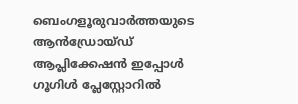ബെംഗളൂരുവാർത്തയുടെ ആൻഡ്രോയ്ഡ് ആപ്ലിക്കേഷൻ ഇപ്പോൾ ഗൂഗിൾ പ്ലേസ്റ്റോറിൽ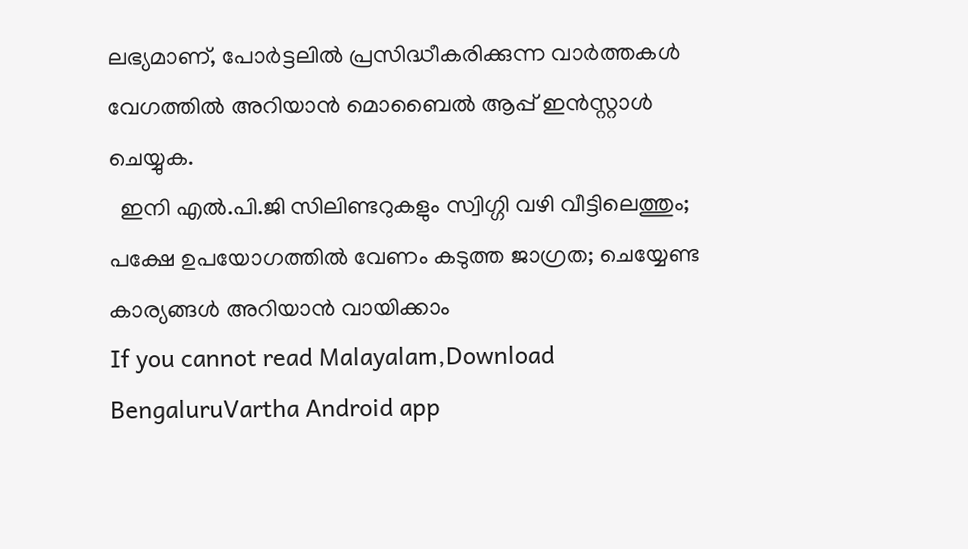ലഭ്യമാണ്, പോർട്ടലിൽ പ്രസിദ്ധീകരിക്കുന്ന വാർത്തകൾ വേഗത്തിൽ അറിയാൻ മൊബൈൽ ആപ്പ് ഇൻസ്റ്റാൾ ചെയ്യുക.
  ഇനി എൽ.പി.ജി സിലിണ്ടറുകളും സ്വിഗ്ഗി വഴി വീട്ടിലെത്തും; പക്ഷേ ഉപയോഗത്തിൽ വേണം കടുത്ത ജാഗ്രത; ചെയ്യേണ്ട കാര്യങ്ങൾ അറിയാൻ വായിക്കാം
If you cannot read Malayalam,Download BengaluruVartha Android app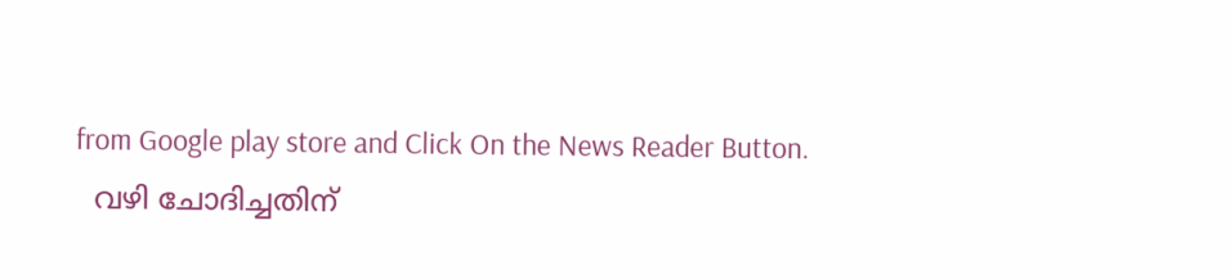from Google play store and Click On the News Reader Button.
  വഴി ചോദിച്ചതിന്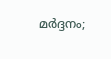മർദ്ദനം;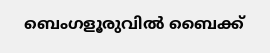ബെംഗളൂരുവിൽ ബൈക്ക്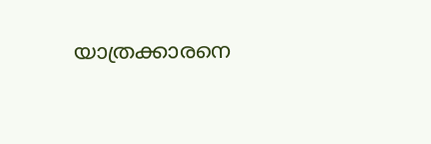യാത്രക്കാരനെ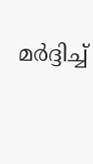മർദ്ദിച്ച്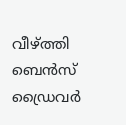വീഴ്ത്തി ബെൻസ് ഡ്രൈവർ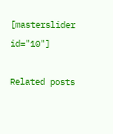[masterslider id="10"]

Related posts